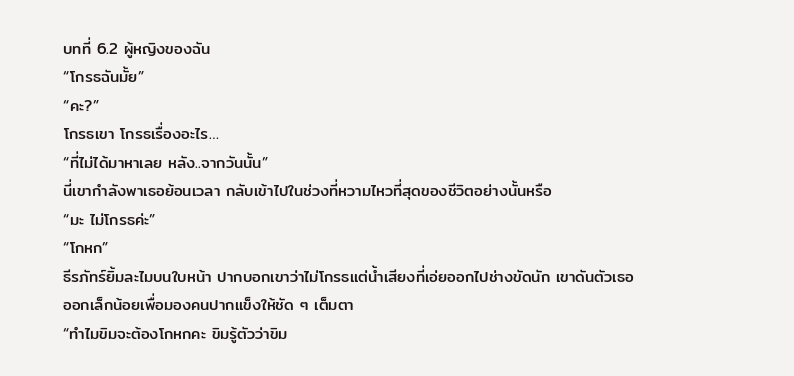บทที่ 6.2 ผู้หญิงของฉัน
“โกรธฉันมั้ย”
“คะ?”
โกรธเขา โกรธเรื่องอะไร…
“ที่ไม่ได้มาหาเลย หลัง..จากวันนั้น”
นี่เขากำลังพาเธอย้อนเวลา กลับเข้าไปในช่วงที่หวามไหวที่สุดของชีวิตอย่างนั้นหรือ
“มะ ไม่โกรธค่ะ”
“โกหก”
ธีรภัทร์ยิ้มละไมบนใบหน้า ปากบอกเขาว่าไม่โกรธแต่น้ำเสียงที่เอ่ยออกไปช่างขัดนัก เขาดันตัวเธอออกเล็กน้อยเพื่อมองคนปากแข็งให้ชัด ๆ เต็มตา
“ทำไมขิมจะต้องโกหกคะ ขิมรู้ตัวว่าขิม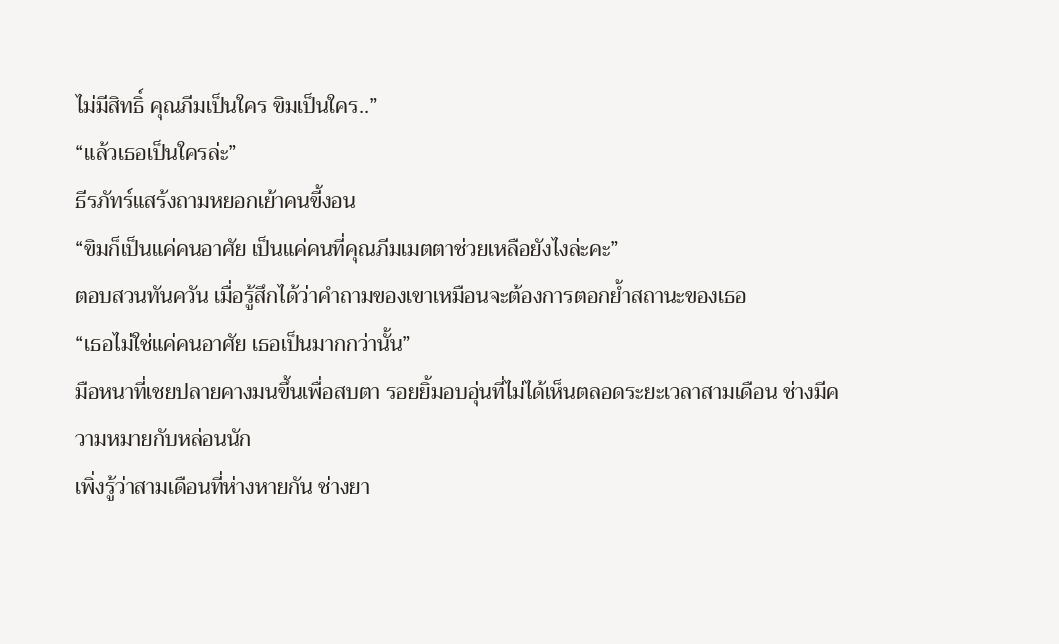ไม่มีสิทธิ์ คุณภีมเป็นใคร ขิมเป็นใคร..”
“แล้วเธอเป็นใครล่ะ”
ธีรภัทร์แสร้งถามหยอกเย้าคนขี้งอน
“ขิมก็เป็นแค่คนอาศัย เป็นแค่คนที่คุณภีมเมตตาช่วยเหลือยังไงล่ะคะ”
ตอบสวนทันควัน เมื่อรู้สึกได้ว่าคำถามของเขาเหมือนจะต้องการตอกย้ำสถานะของเธอ
“เธอไม่ใช่แค่คนอาศัย เธอเป็นมากกว่านั้น”
มือหนาที่เชยปลายคางมนขึ้นเพื่อสบตา รอยยิ้มอบอุ่นที่ไม่ได้เห็นตลอดระยะเวลาสามเดือน ช่างมีความหมายกับหล่อนนัก
เพิ่งรู้ว่าสามเดือนที่ห่างหายกัน ช่างยา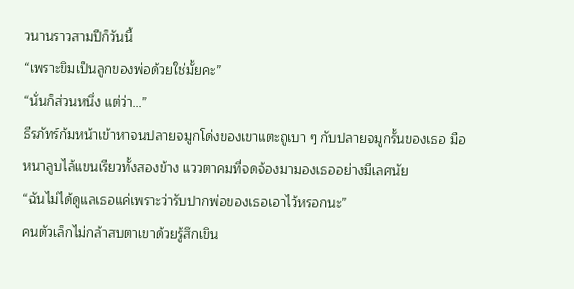วนานราวสามปีก็วันนี้
“เพราะขิมเป็นลูกของพ่อด้วยใช่มั้ยคะ”
“นั่นก็ส่วนหนึ่ง แต่ว่า…”
ธีรภัทร์ก้มหน้าเข้าหาจนปลายจมูกโด่งของเขาแตะถูเบา ๆ กับปลายจมูกรั้นของเธอ มือหนาลูบไล้แขนเรียวทั้งสองข้าง แววตาคมที่จดจ้องมามองเธออย่างมีเลศนัย
“ฉันไม่ได้ดูแลเธอแค่เพราะว่ารับปากพ่อของเธอเอาไว้หรอกนะ”
คนตัวเล็กไม่กล้าสบตาเขาด้วยรู้สึกเขิน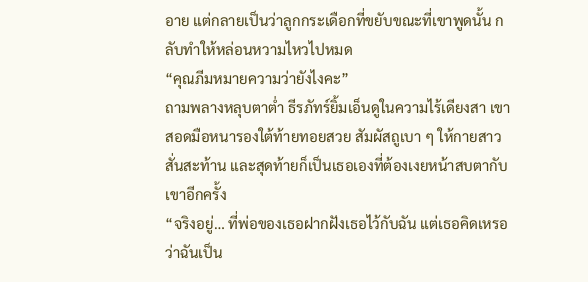อาย แต่กลายเป็นว่าลูกกระเดือกที่ขยับขณะที่เขาพูดนั้น กลับทำให้หล่อนหวามไหวไปหมด
“คุณภีมหมายความว่ายังไงคะ”
ถามพลางหลุบตาต่ำ ธีรภัทร์ยิ้มเอ็นดูในความไร้เดียงสา เขาสอดมือหนารองใต้ท้ายทอยสวย สัมผัสถูเบา ๆ ให้กายสาวสั่นสะท้าน และสุดท้ายก็เป็นเธอเองที่ต้องเงยหน้าสบตากับเขาอีกครั้ง
“จริงอยู่… ที่พ่อของเธอฝากฝังเธอไว้กับฉัน แต่เธอคิดเหรอ ว่าฉันเป็น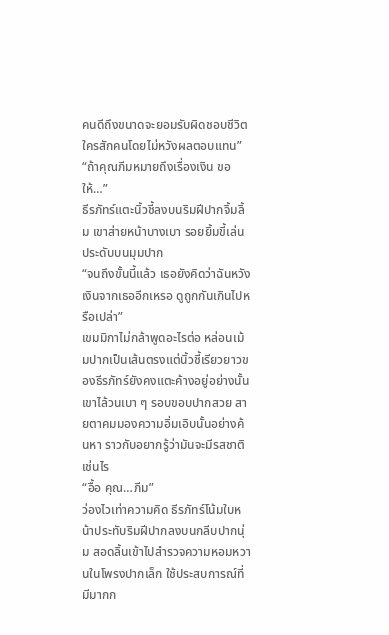คนดีถึงขนาดจะยอมรับผิดชอบชีวิตใครสักคนโดยไม่หวังผลตอบแทน”
“ถ้าคุณภีมหมายถึงเรื่องเงิน ขอให้…”
ธีรภัทร์แตะนิ้วชี้ลงบนริมฝีปากจิ้มลิ้ม เขาส่ายหน้าบางเบา รอยยิ้มขี้เล่นประดับบนมุมปาก
“จนถึงขั้นนี้แล้ว เธอยังคิดว่าฉันหวังเงินจากเธออีกเหรอ ดูถูกกันเกินไปหรือเปล่า”
เขมมิกาไม่กล้าพูดอะไรต่อ หล่อนเม้มปากเป็นเส้นตรงแต่นิ้วชี้เรียวยาวของธีรภัทร์ยังคงแตะค้างอยู่อย่างนั้น เขาไล้วนเบา ๆ รอบขอบปากสวย สายตาคมมองความอิ่มเอิบนั้นอย่างค้นหา ราวกับอยากรู้ว่ามันจะมีรสชาติเช่นไร
“อื้อ คุณ…ภีม”
ว่องไวเท่าความคิด ธีรภัทร์โน้มใบหน้าประทับริมฝีปากลงบนกลีบปากนุ่ม สอดลิ้นเข้าไปสำรวจความหอมหวานในโพรงปากเล็ก ใช้ประสบการณ์ที่มีมากก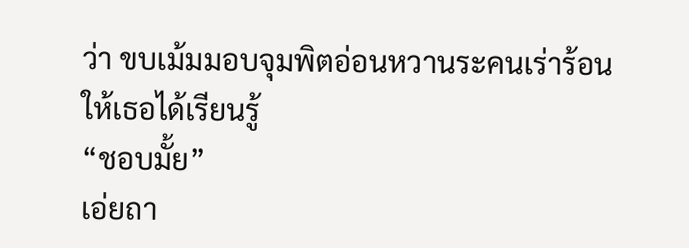ว่า ขบเม้มมอบจุมพิตอ่อนหวานระคนเร่าร้อนให้เธอได้เรียนรู้
“ชอบมั้ย”
เอ่ยถา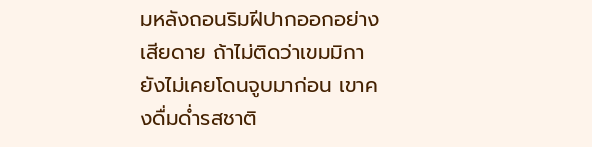มหลังถอนริมฝีปากออกอย่างเสียดาย ถ้าไม่ติดว่าเขมมิกายังไม่เคยโดนจูบมาก่อน เขาคงดื่มด่ำรสชาติ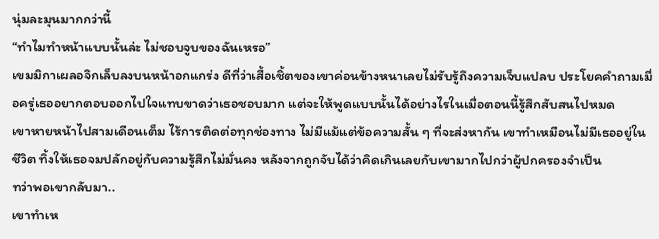นุ่มละมุนมากกว่านี้
“ทำไมทำหน้าแบบนั้นล่ะ ไม่ชอบจูบของฉันเหรอ”
เขมมิกาเผลอจิกเล็บลงบนหน้าอกแกร่ง ดีที่ว่าเสื้อเชิ้ตของเขาค่อนข้างหนาเลยไม่รับรู้ถึงความเจ็บแปลบ ประโยคคำถามเมื่อครู่เธออยากตอบออกไปใจแทบขาดว่าเธอชอบมาก แต่จะให้พูดแบบนั้นได้อย่างไรในเมื่อตอนนี้รู้สึกสับสนไปหมด
เขาหายหน้าไปสามเดือนเต็ม ไร้การติดต่อทุกช่องทาง ไม่มีแม้แต่ข้อความสั้น ๆ ที่จะส่งหากัน เขาทำเหมือนไม่มีเธออยู่ในชีวิต ทิ้งให้เธอจมปลักอยู่กับความรู้สึกไม่มั่นคง หลังจากถูกจับได้ว่าคิดเกินเลยกับเขามากไปกว่าผู้ปกครองจำเป็น
ทว่าพอเขากลับมา..
เขาทำเห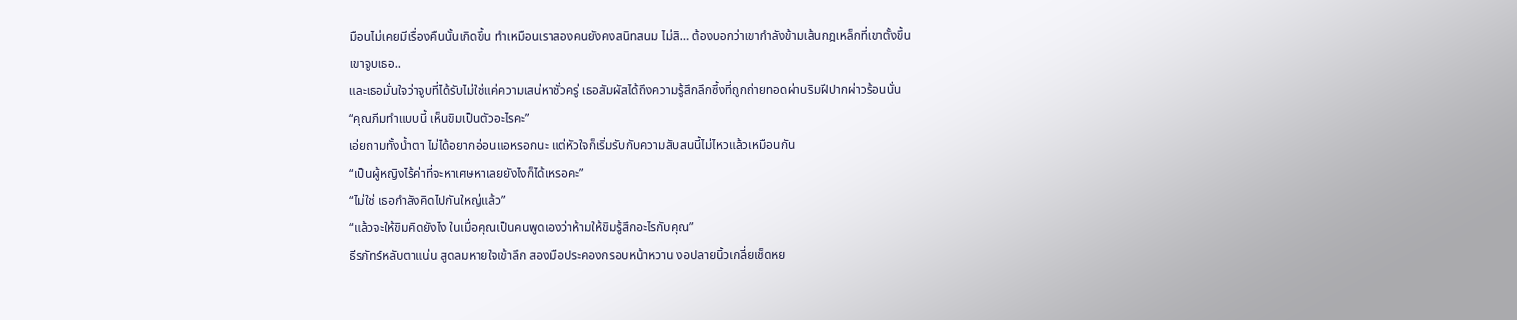มือนไม่เคยมีเรื่องคืนนั้นเกิดขึ้น ทำเหมือนเราสองคนยังคงสนิทสนม ไม่สิ… ต้องบอกว่าเขากำลังข้ามเส้นกฎเหล็กที่เขาตั้งขึ้น
เขาจูบเธอ..
และเธอมั่นใจว่าจูบที่ได้รับไม่ใช่แค่ความเสน่หาชั่วครู่ เธอสัมผัสได้ถึงความรู้สึกลึกซึ้งที่ถูกถ่ายทอดผ่านริมฝีปากผ่าวร้อนนั่น
“คุณภีมทำแบบนี้ เห็นขิมเป็นตัวอะไรคะ”
เอ่ยถามทั้งน้ำตา ไม่ได้อยากอ่อนแอหรอกนะ แต่หัวใจก็เริ่มรับกับความสับสนนี้ไม่ไหวแล้วเหมือนกัน
“เป็นผู้หญิงไร้ค่าที่จะหาเศษหาเลยยังไงก็ได้เหรอคะ”
“ไม่ใช่ เธอกำลังคิดไปกันใหญ่แล้ว”
“แล้วจะให้ขิมคิดยังไง ในเมื่อคุณเป็นคนพูดเองว่าห้ามให้ขิมรู้สึกอะไรกับคุณ”
ธีรภัทร์หลับตาแน่น สูดลมหายใจเข้าลึก สองมือประคองกรอบหน้าหวาน งอปลายนิ้วเกลี่ยเช็ดหย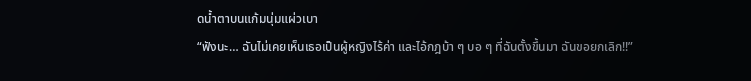ดน้ำตาบนแก้มนุ่มแผ่วเบา
“ฟังนะ… ฉันไม่เคยเห็นเธอเป็นผู้หญิงไร้ค่า และไอ้กฎบ้า ๆ บอ ๆ ที่ฉันตั้งขึ้นมา ฉันขอยกเลิก!!”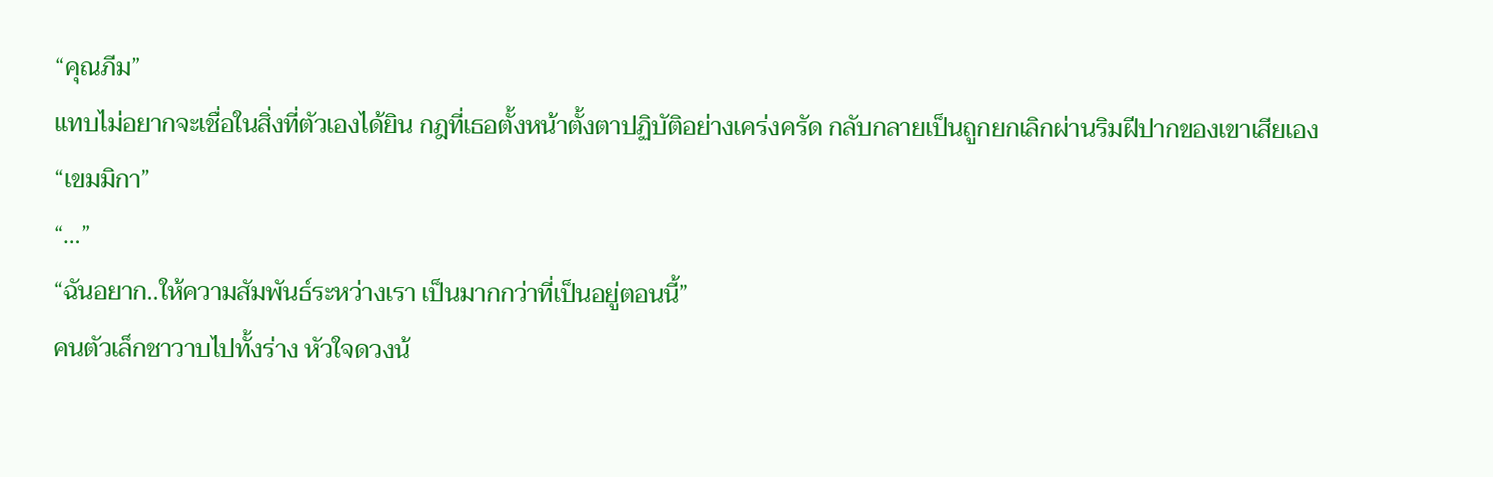“คุณภีม”
แทบไม่อยากจะเชื่อในสิ่งที่ตัวเองได้ยิน กฎที่เธอตั้งหน้าตั้งตาปฏิบัติอย่างเคร่งครัด กลับกลายเป็นถูกยกเลิกผ่านริมฝีปากของเขาเสียเอง
“เขมมิกา”
“…”
“ฉันอยาก..ให้ความสัมพันธ์ระหว่างเรา เป็นมากกว่าที่เป็นอยู่ตอนนี้”
คนตัวเล็กชาวาบไปทั้งร่าง หัวใจดวงน้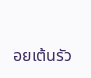อยเต้นรัว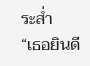ระส่ำ
“เธอยินดี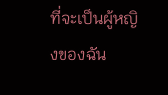ที่จะเป็นผู้หญิงของฉัน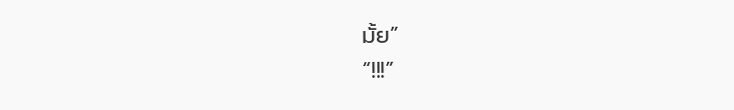มั้ย”
“!!!”